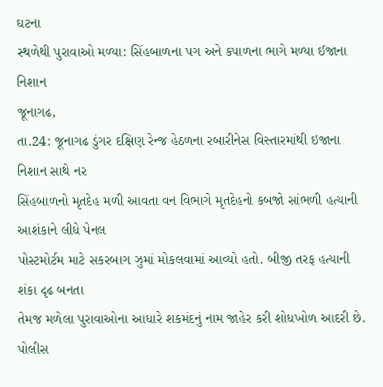ઘટના
સ્થળેથી પુરાવાઓ મળ્યા: સિંહબાળના પગ અને કપાળના ભાગે મળ્યા ઈજાના નિશાન
જૂનાગઢ,
તા.24: જૂનાગઢ ડુંગર દક્ષિણ રેન્જ હેઠળના રબારીનેસ વિસ્તારમાંથી ઇજાના નિશાન સાથે નર
સિંહબાળનો મૃતદેહ મળી આવતા વન વિભાગે મૃતદેહનો કબજો સાંભળી હત્યાની આશંકાને લીધે પેનલ
પોસ્ટમોર્ટમ માટે સકરબાગ ઝુમાં મોકલવામાં આવ્યો હતો. બીજી તરફ હત્યાની શંકા દૃઢ બનતા
તેમજ મળેલા પુરાવાઓના આધારે શકમંદનું નામ જાહેર કરી શોધખોળ આદરી છે. પોલીસ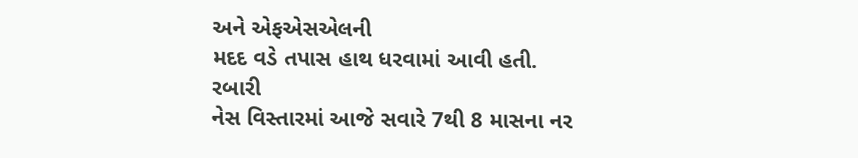અને એફએસએલની
મદદ વડે તપાસ હાથ ધરવામાં આવી હતી.
રબારી
નેસ વિસ્તારમાં આજે સવારે 7થી 8 માસના નર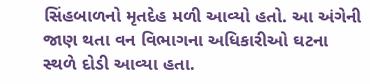સિંહબાળનો મૃતદેહ મળી આવ્યો હતો. આ અંગેની
જાણ થતા વન વિભાગના અધિકારીઓ ઘટના સ્થળે દોડી આવ્યા હતા.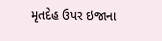મૃતદેહ ઉપર ઇજાના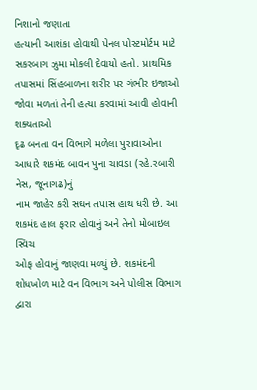નિશાનો જણાતા
હત્યાની આશંકા હોવાથી પેનલ પોસ્ટમોર્ટમ માટે સકરબાગ ઝુમા મોકલી દેવાયો હતો. પ્રાથમિક
તપાસમાં સિંહબાળના શરીર પર ગંભીર ઇજાઓ જોવા મળતાં તેની હત્યા કરવામાં આવી હોવાની શક્યતાઓ
દૃઢ બનતા વન વિભાગે મળેલા પુરાવાઓના આધારે શકમંદ બાવન પુના ચાવડા (રહે.રબારી નેસ, જૂનાગઢ)નું
નામ જાહેર કરી સઘન તપાસ હાથ ધરી છે. આ શકમંદ હાલ ફરાર હોવાનું અને તેનો મોબાઇલ સ્વિચ
ઓફ હોવાનું જાણવા મળ્યું છે. શકમંદની શોધખોળ માટે વન વિભાગ અને પોલીસ વિભાગ દ્વારા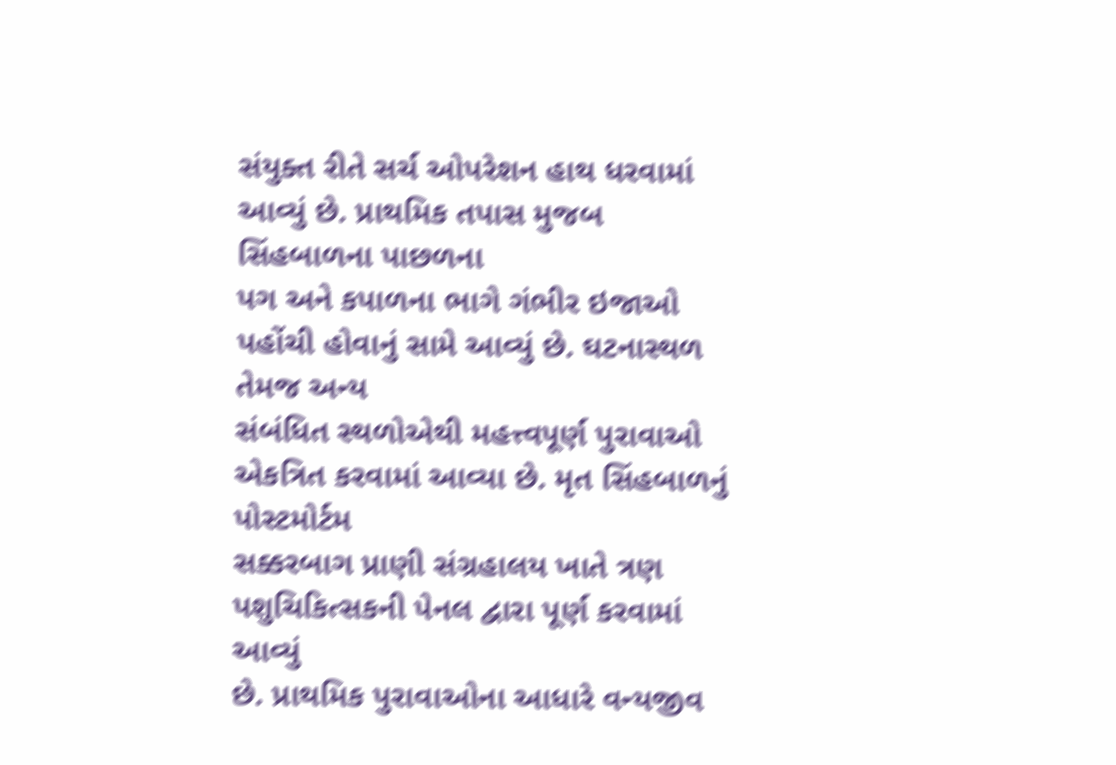સંયુક્ત રીતે સર્ચ ઓપરેશન હાથ ધરવામાં આવ્યું છે. પ્રાથમિક તપાસ મુજબ સિંહબાળના પાછળના
પગ અને કપાળના ભાગે ગંભીર ઇજાઓ પહોંચી હોવાનું સામે આવ્યું છે. ઘટનાસ્થળ તેમજ અન્ય
સંબંધિત સ્થળોએથી મહત્ત્વપૂર્ણ પુરાવાઓ એકત્રિત કરવામાં આવ્યા છે. મૃત સિંહબાળનું પોસ્ટમોર્ટમ
સક્કરબાગ પ્રાણી સંગ્રહાલય ખાતે ત્રણ પશુચિકિત્સકની પેનલ દ્વારા પૂર્ણ કરવામાં આવ્યું
છે. પ્રાથમિક પુરાવાઓના આધારે વન્યજીવ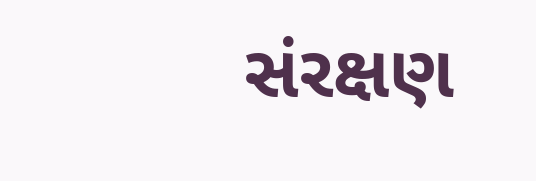સંરક્ષણ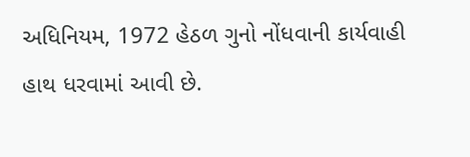અધિનિયમ, 1972 હેઠળ ગુનો નોંધવાની કાર્યવાહી
હાથ ધરવામાં આવી છે.